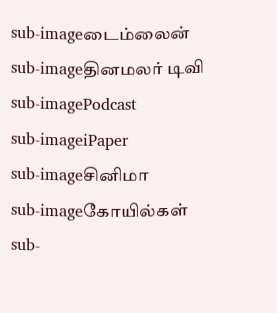sub-imageடைம்லைன்
sub-imageதினமலர் டிவி
sub-imagePodcast
sub-imageiPaper
sub-imageசினிமா
sub-imageகோயில்கள்
sub-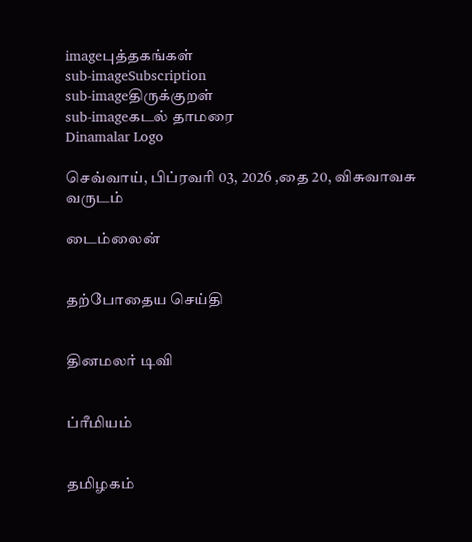imageபுத்தகங்கள்
sub-imageSubscription
sub-imageதிருக்குறள்
sub-imageகடல் தாமரை
Dinamalar Logo

செவ்வாய், பிப்ரவரி 03, 2026 ,தை 20, விசுவாவசு வருடம்

டைம்லைன்


தற்போதைய செய்தி


தினமலர் டிவி


ப்ரீமியம்


தமிழகம்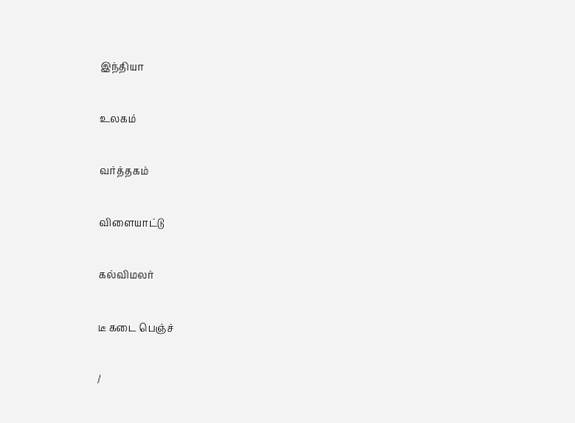இந்தியா


உலகம்


வர்த்தகம்


விளையாட்டு


கல்விமலர்


டீ கடை பெஞ்ச்


/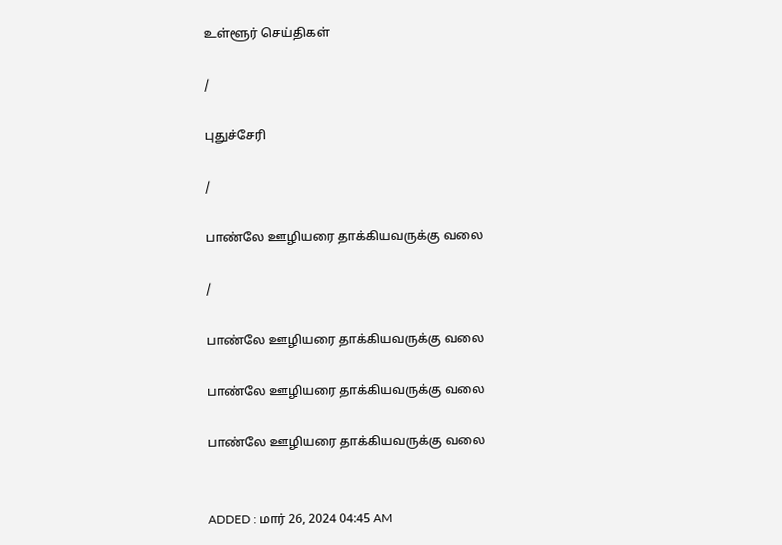உள்ளூர் செய்திகள்

/

புதுச்சேரி

/

பாண்லே ஊழியரை தாக்கியவருக்கு வலை

/

பாண்லே ஊழியரை தாக்கியவருக்கு வலை

பாண்லே ஊழியரை தாக்கியவருக்கு வலை

பாண்லே ஊழியரை தாக்கியவருக்கு வலை


ADDED : மார் 26, 2024 04:45 AM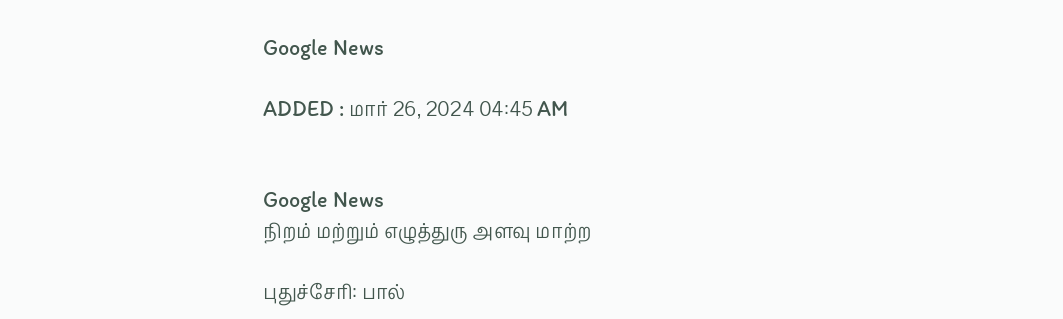Google News

ADDED : மார் 26, 2024 04:45 AM


Google News
நிறம் மற்றும் எழுத்துரு அளவு மாற்ற

புதுச்சேரி: பால்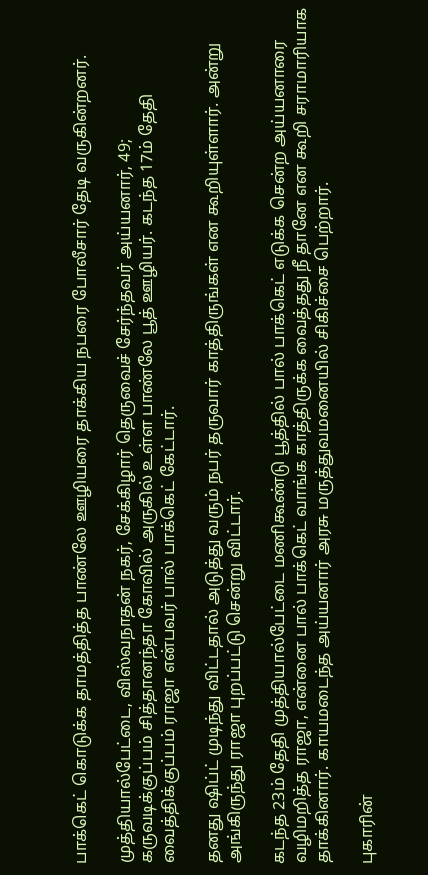பாக்கெட் கொடுக்க தாமத்தித்த பாண்லே ஊழியரை தாக்கிய நபரை போலீசார் தேடி வருகின்றனர்.

முத்தியால்பேட்டை, விஸ்வநாதன் நகர், சேக்கிழார் தெருவைச் சேர்ந்தவர் அய்யனார், 49; கருவடிக்குப்பம் சித்தானந்தா கோவில் அருகில் உள்ள பாண்லே பூத் ஊழியர். கடந்த 17ம் தேதி வைத்திக்குப்பம் ராஜா என்பவர் பால் பாக்கெட் கேட்டார்.

தனது ஷிப்ட் முடிந்து விட்டதால் அடுத்து வரும் நபர் தருவார் காத்திருங்கள் என கூறியுள்ளார். அன்று அங்கிருந்து ராஜா புறப்பட்டு சென்று விட்டார்.

கடந்த 23ம் தேதி முத்தியால்பேட்டை மணிகூண்டு பூத்தில் பால் பாக்கெட் எடுக்க சென்ற அய்யனாரை வழிமறித்த ராஜா, என்னை பால் பாக்கெட் வாங்க காத்திருக்க வைத்தது நீ தானே என கூறி சராமாரியாக தாக்கினார். காயமடைந்த அய்யனார் அரசு மருத்துவமனையில் சிகிச்சை பெற்றார்.

புகாரின்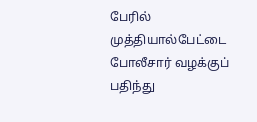பேரில் முத்தியால்பேட்டை போலீசார் வழக்குப் பதிந்து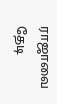ராஜாவை தேடி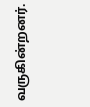வருகின்றனர்.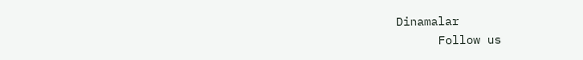Dinamalar
      Follow us